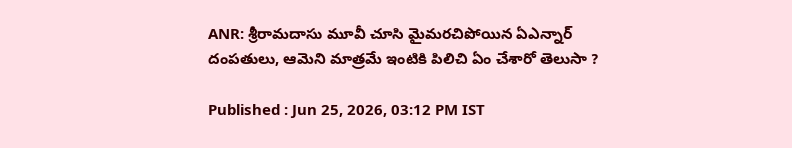ANR: శ్రీరామదాసు మూవీ చూసి మైమరచిపోయిన ఏఎన్నార్ దంపతులు, ఆమెని మాత్రమే ఇంటికి పిలిచి ఏం చేశారో తెలుసా ?

Published : Jun 25, 2026, 03:12 PM IST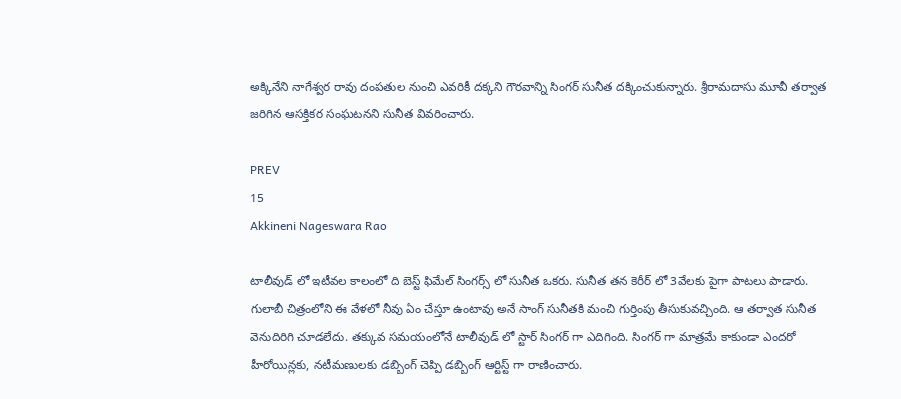అక్కినేని నాగేశ్వర రావు దంపతుల నుంచి ఎవరికీ దక్కని గౌరవాన్ని సింగర్ సునీత దక్కించుకున్నారు. శ్రీరామదాసు మూవీ తర్వాత జరిగిన ఆసక్తికర సంఘటనని సునీత వివరించారు.

PREV
15
Akkineni Nageswara Rao

టాలీవుడ్ లో ఇటీవల కాలంలో ది బెస్ట్ ఫిమేల్ సింగర్స్ లో సునీత ఒకరు. సునీత తన కెరీర్ లో 3వేలకు పైగా పాటలు పాడారు. గులాబీ చిత్రంలోని ఈ వేళలో నీవు ఏం చేస్తూ ఉంటావు అనే సాంగ్ సునీతకి మంచి గుర్తింపు తీసుకువచ్చింది. ఆ తర్వాత సునీత వెనుదిరిగి చూడలేదు. తక్కువ సమయంలోనే టాలీవుడ్ లో స్టార్ సింగర్ గా ఎదిగింది. సింగర్ గా మాత్రమే కాకుండా ఎందరో హీరోయిన్లకు, నటీమణులకు డబ్బింగ్ చెప్పి డబ్బింగ్ ఆర్టిస్ట్ గా రాణించారు.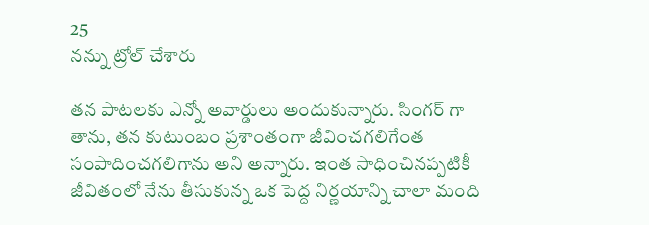25
నన్ను ట్రోల్ చేశారు

తన పాటలకు ఎన్నో అవార్డులు అందుకున్నారు. సింగర్ గా తాను, తన కుటుంబం ప్రశాంతంగా జీవించగలిగేంత సంపాదించగలిగాను అని అన్నారు. ఇంత సాధించినప్పటికీ జీవితంలో నేను తీసుకున్న ఒక పెద్ద నిర్ణయాన్ని చాలా మంది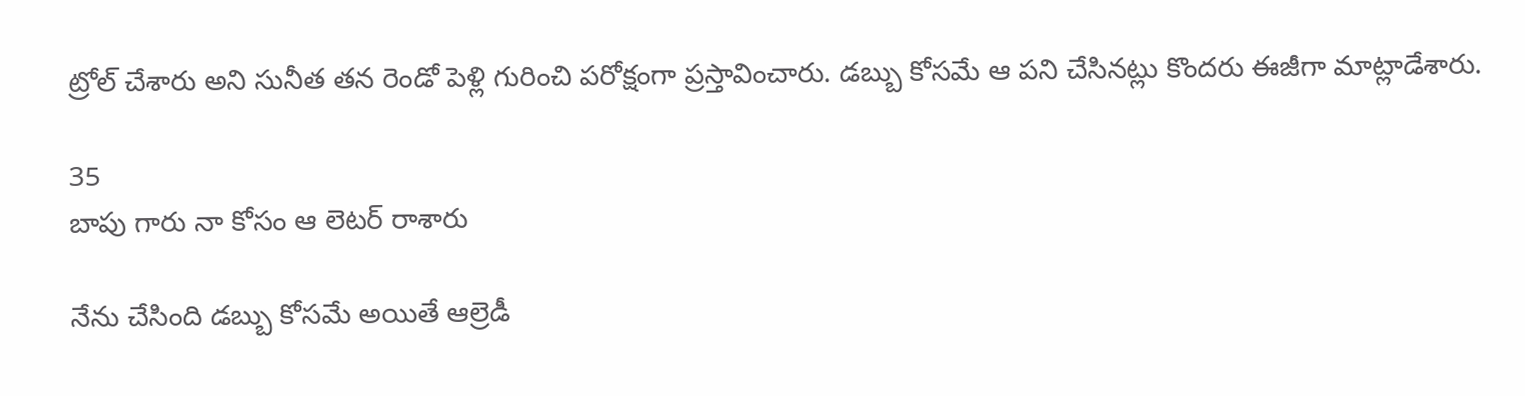ట్రోల్ చేశారు అని సునీత తన రెండో పెళ్లి గురించి పరోక్షంగా ప్రస్తావించారు. డబ్బు కోసమే ఆ పని చేసినట్లు కొందరు ఈజీగా మాట్లాడేశారు.

35
బాపు గారు నా కోసం ఆ లెటర్ రాశారు

నేను చేసింది డబ్బు కోసమే అయితే ఆల్రెడీ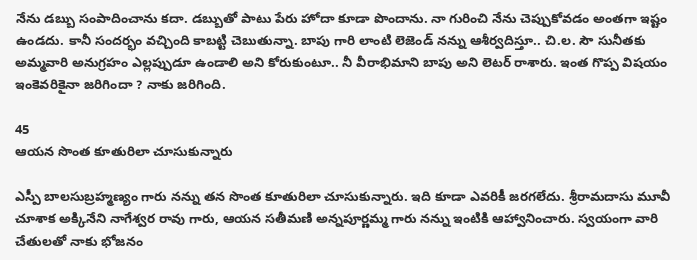నేను డబ్బు సంపాదించాను కదా. డబ్బుతో పాటు పేరు హోదా కూడా పొందాను. నా గురించి నేను చెప్పుకోవడం అంతగా ఇష్టం ఉండదు. కానీ సందర్భం వచ్చింది కాబట్టి చెబుతున్నా. బాపు గారి లాంటి లెజెండ్ నన్ను ఆశీర్వదిస్తూ.. చి.ల. సౌ సునీతకు అమ్మవారి అనుగ్రహం ఎల్లప్పుడూ ఉండాలి అని కోరుకుంటూ.. నీ వీరాభిమాని బాపు అని లెటర్ రాశారు. ఇంత గొప్ప విషయం ఇంకెవరికైనా జరిగిందా ? నాకు జరిగింది.

45
ఆయన సొంత కూతురిలా చూసుకున్నారు

ఎస్పీ బాలసుబ్రహ్మణ్యం గారు నన్ను తన సొంత కూతురిలా చూసుకున్నారు. ఇది కూడా ఎవరికీ జరగలేదు. శ్రీరామదాసు మూవీ చూశాక అక్కినేని నాగేశ్వర రావు గారు, ఆయన సతీమణి అన్నపూర్ణమ్మ గారు నన్ను ఇంటికి ఆహ్వానించారు. స్వయంగా వారి చేతులతో నాకు భోజనం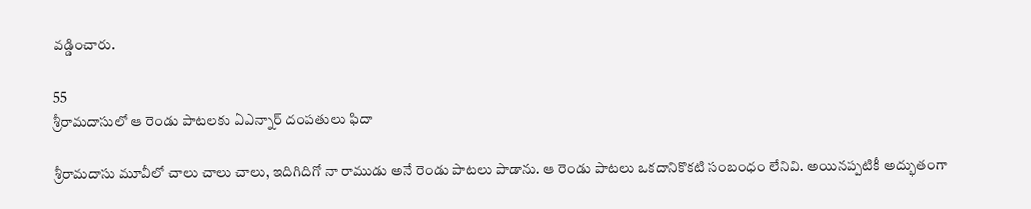వడ్డించారు.

55
శ్రీరామదాసులో ఆ రెండు పాటలకు ఏఎన్నార్ దంపతులు ఫిదా

శ్రీరామదాసు మూవీలో చాలు చాలు చాలు, ఇదిగిదిగో నా రాముడు అనే రెండు పాటలు పాడాను. ఆ రెండు పాటలు ఒకదానికొకటి సంబంధం లేనివి. అయినప్పటికీ అద్భుతంగా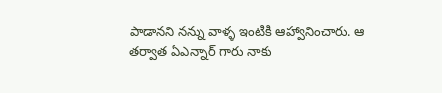పాడానని నన్ను వాళ్ళ ఇంటికి ఆహ్వానించారు. ఆ తర్వాత ఏఎన్నార్ గారు నాకు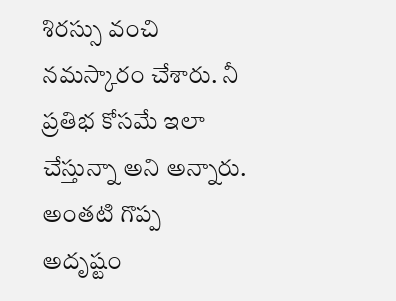శిరస్సు వంచి నమస్కారం చేశారు. నీ ప్రతిభ కోసమే ఇలా చేస్తున్నా అని అన్నారు. అంతటి గొప్ప అదృష్టం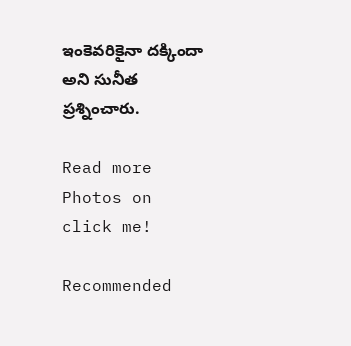ఇంకెవరికైనా దక్కిందా అని సునీత ప్రశ్నించారు.

Read more Photos on
click me!

Recommended